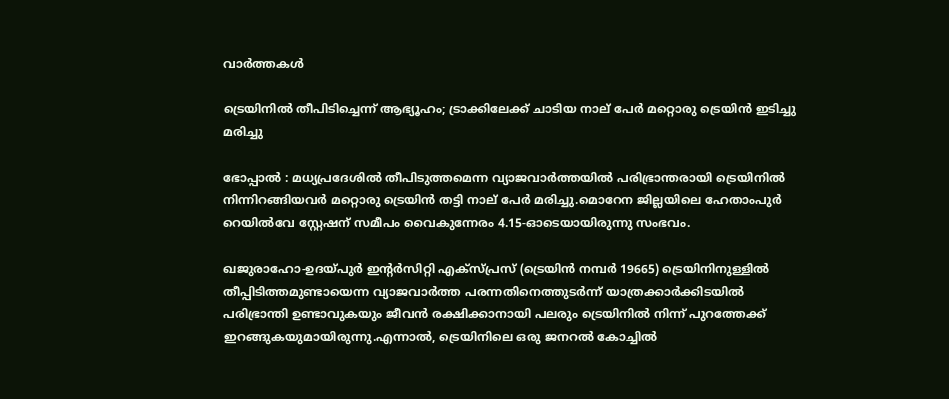വാര്‍ത്തകള്‍

ട്രെയിനില്‍ തീപിടിച്ചെന്ന് ആഭ്യൂഹം; ട്രാക്കിലേക്ക് ചാടിയ നാല് പേര്‍ മറ്റൊരു ട്രെയിൻ ഇടിച്ചു മരിച്ചു

ഭോപ്പാൽ : മധ്യപ്രദേശില്‍ തീപിടുത്തമെന്ന വ്യാജവാർത്തയില്‍ പരിഭ്രാന്തരായി ട്രെയിനില്‍ നിന്നിറങ്ങിയവർ മറ്റൊരു ട്രെയിൻ തട്ടി നാല് പേര്‍ മരിച്ചു.മൊറേന ജില്ലയിലെ ഹേതാംപുർ റെയില്‍വേ സ്റ്റേഷന് സമീപം വൈകുന്നേരം 4.15-ഓടെയായിരുന്നു സംഭവം.

ഖജുരാഹോ-ഉദയ്‌പുർ ഇൻ്റർസിറ്റി എക്‌സ്പ്രസ് (ട്രെയിൻ നമ്പർ 19665) ട്രെയിനിനുള്ളില്‍ തീപ്പിടിത്തമുണ്ടായെന്ന വ്യാജവാർത്ത പരന്നതിനെത്തുടർന്ന് യാത്രക്കാർക്കിടയില്‍ പരിഭ്രാന്തി ഉണ്ടാവുകയും ജീവൻ രക്ഷിക്കാനായി പലരും ട്രെയിനില്‍ നിന്ന് പുറത്തേക്ക് ഇറങ്ങുകയുമായിരുന്നു.എന്നാല്‍, ട്രെയിനിലെ ഒരു ജനറല്‍ കോച്ചില്‍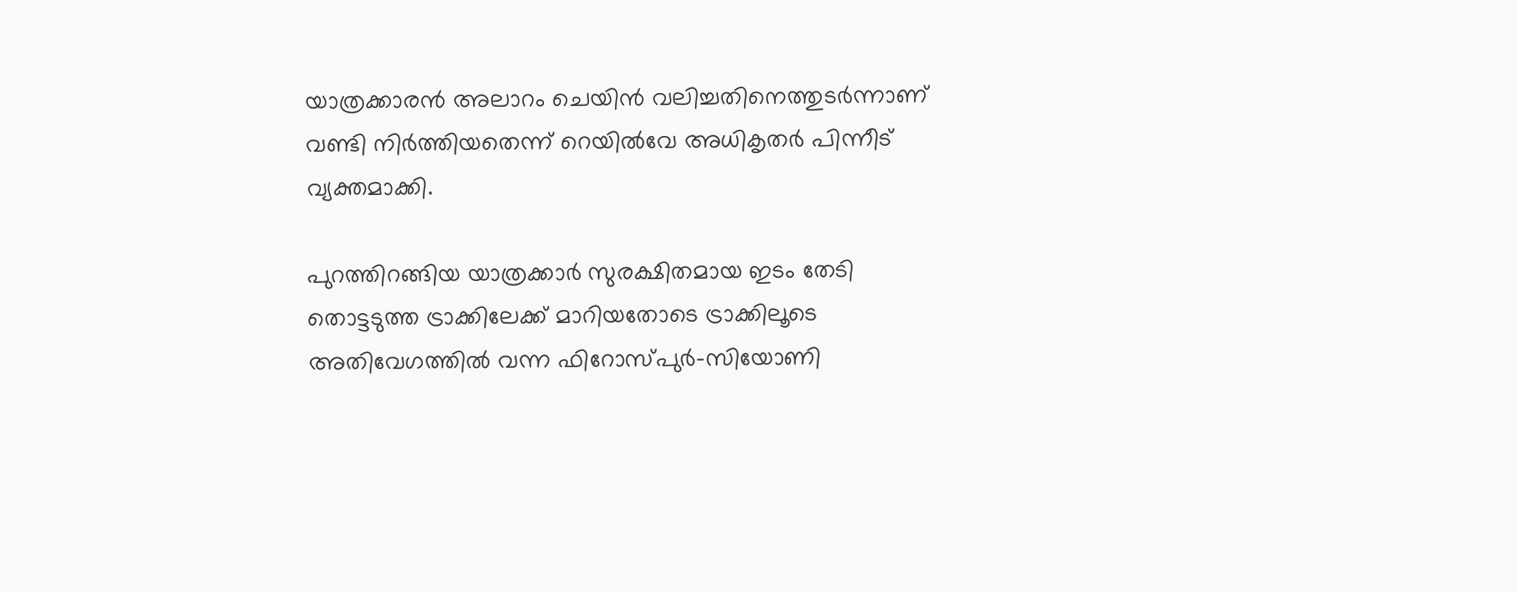യാത്രക്കാരൻ അലാറം ചെയിൻ വലിച്ചതിനെത്തുടർന്നാണ് വണ്ടി നിർത്തിയതെന്ന് റെയില്‍വേ അധികൃതർ പിന്നീട് വ്യക്തമാക്കി.

പുറത്തിറങ്ങിയ യാത്രക്കാർ സുരക്ഷിതമായ ഇടം തേടി തൊട്ടടുത്ത ട്രാക്കിലേക്ക് മാറിയതോടെ ട്രാക്കിലൂടെ അതിവേഗത്തില്‍ വന്ന ഫിറോസ്‌പുർ-സിയോണി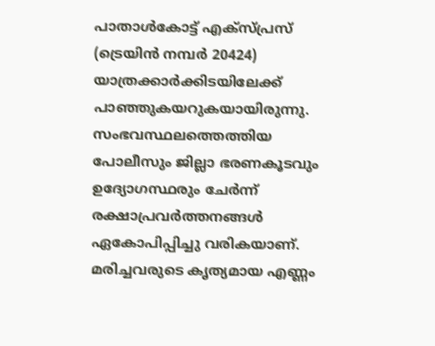പാതാള്‍കോട്ട് എക്‌സ്പ്രസ് (ട്രെയിൻ നമ്പർ 20424) യാത്രക്കാർക്കിടയിലേക്ക് പാഞ്ഞുകയറുകയായിരുന്നു. സംഭവസ്ഥലത്തെത്തിയ പോലീസും ജില്ലാ ഭരണകൂടവും ഉദ്യോഗസ്ഥരും ചേർന്ന് രക്ഷാപ്രവർത്തനങ്ങള്‍ ഏകോപിപ്പിച്ചു വരികയാണ്. മരിച്ചവരുടെ കൃത്യമായ എണ്ണം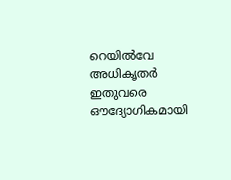റെയില്‍വേ അധികൃതർ ഇതുവരെ ഔദ്യോഗികമായി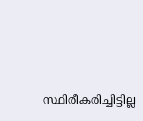സ്ഥിരീകരിച്ചിട്ടില്ല